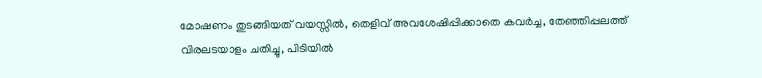മോഷണം തുടങ്ങിയത് വയസ്സിൽ, തെളിവ് അവശേഷിപ്പിക്കാതെ കവർച്ച, തേഞ്ഞിപ്പലത്ത് വിരലടയാളം ചതിച്ചു, പിടിയിൽ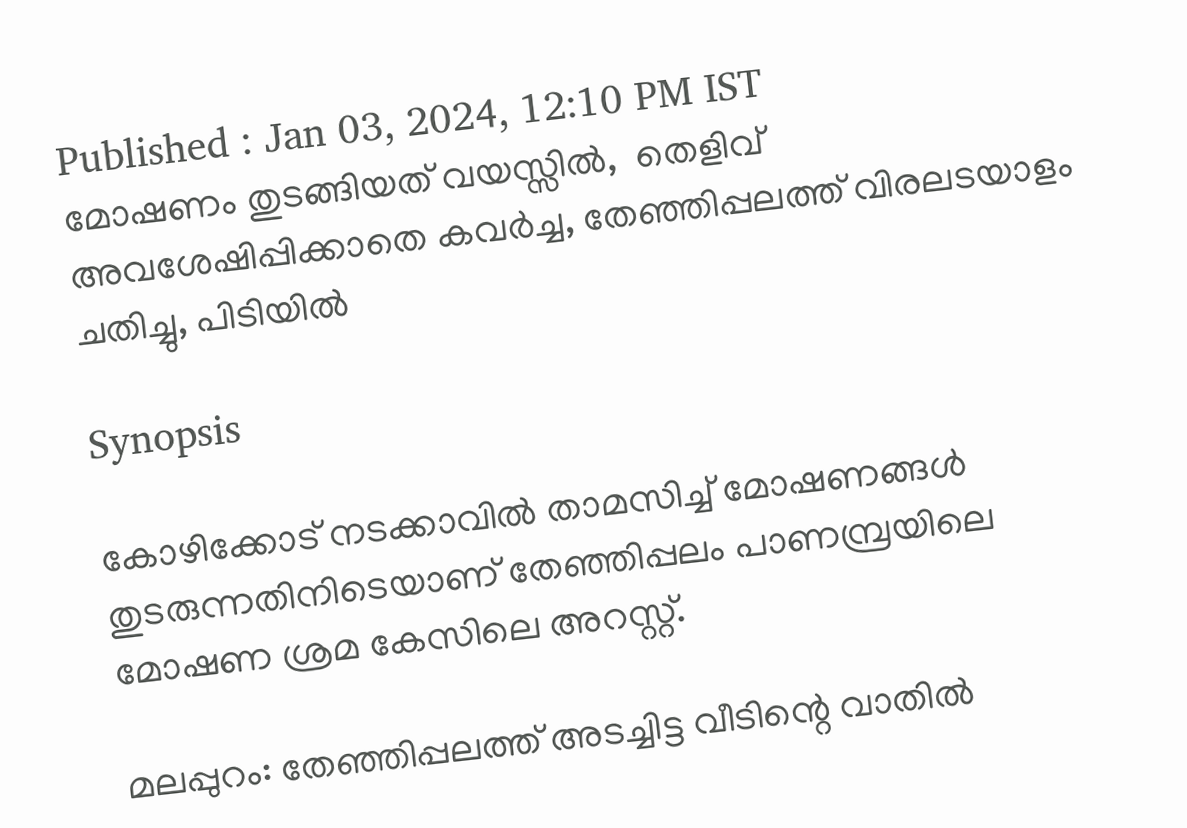Published : Jan 03, 2024, 12:10 PM IST
മോഷണം തുടങ്ങിയത് വയസ്സിൽ,  തെളിവ് അവശേഷിപ്പിക്കാതെ കവർച്ച, തേഞ്ഞിപ്പലത്ത് വിരലടയാളം ചതിച്ചു, പിടിയിൽ

Synopsis

കോഴിക്കോട് നടക്കാവിൽ താമസിച്ച് മോഷണങ്ങൾ തുടരുന്നതിനിടെയാണ് തേഞ്ഞിപ്പലം പാണമ്പ്രയിലെ മോഷണ ശ്രമ കേസിലെ അറസ്റ്റ്.

മലപ്പുറം: തേഞ്ഞിപ്പലത്ത് അടച്ചിട്ട വീടിന്റെ വാതിൽ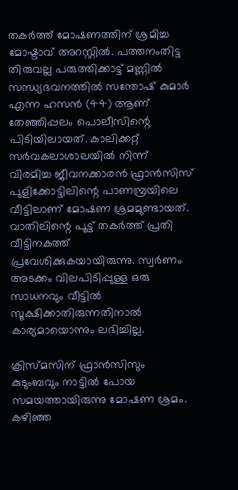തകർത്ത് മോഷണത്തിന് ശ്രമിച്ച മോഷ്ടാവ് അറസ്റ്റിൽ. പത്തനംതിട്ട തിരുവല്ല പരുത്തിക്കാട്ട് മണ്ണിൽ സന്ധ്യഭവനത്തിൽ സന്തോഷ് കുമാർ എന്ന ഹസൻ (44) ആണ് തേഞ്ഞിപ്പലം പൊലീസിന്റെ പിടിയിലായത്. കാലിക്കറ്റ് സർവകലാശാലയില്‍ നിന്ന് വിരമിച്ച ജീവനക്കാരൻ ഫ്രാൻസിസ് പുളിക്കോട്ടിലിന്റെ പാണമ്പ്രയിലെ വീട്ടിലാണ് മോഷണ ശ്രമമുണ്ടായത്. വാതിലിന്റെ പൂട്ട് തകർത്ത് പ്രതി വീട്ടിനകത്ത് പ്രവേശിക്കുകയായിരുന്നു. സ്വർണം അടക്കം വിലപിടിപ്പുള്ള ഒരു സാധനവും വീട്ടിൽ സൂക്ഷിക്കാതിരുന്നതിനാൽ കാര്യമായൊന്നും ലഭിച്ചില്ല.

ക്രിസ്മസിന് ഫ്രാൻസിസും കുടുംബവും നാട്ടിൽ പോയ സമയത്തായിരുന്നു മോഷണ ശ്രമം. കഴിഞ്ഞ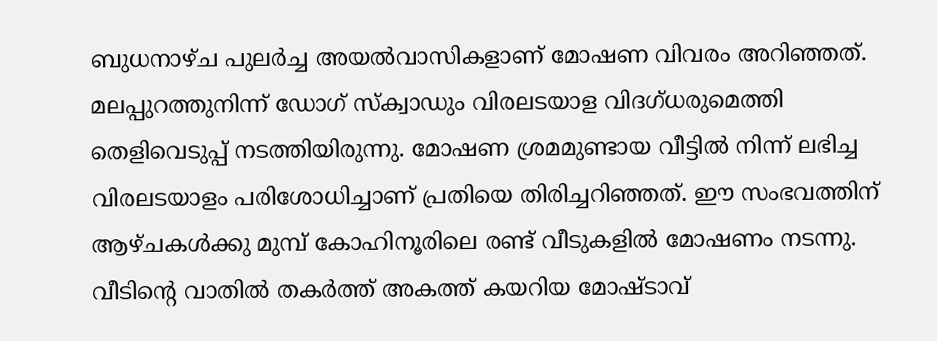ബുധനാഴ്ച പുലർച്ച അയൽവാസികളാണ് മോഷണ വിവരം അറിഞ്ഞത്. മലപ്പുറത്തുനിന്ന് ഡോഗ് സ്‌ക്വാഡും വിരലടയാള വിദഗ്ധരുമെത്തി തെളിവെടുപ്പ് നടത്തിയിരുന്നു. മോഷണ ശ്രമമുണ്ടായ വീട്ടിൽ നിന്ന് ലഭിച്ച വിരലടയാളം പരിശോധിച്ചാണ് പ്രതിയെ തിരിച്ചറിഞ്ഞത്. ഈ സംഭവത്തിന് ആഴ്ചകൾക്കു മുമ്പ് കോഹിനൂരിലെ രണ്ട് വീടുകളിൽ മോഷണം നടന്നു. വീടിന്റെ വാതിൽ തകർത്ത് അകത്ത് കയറിയ മോഷ്ടാവ്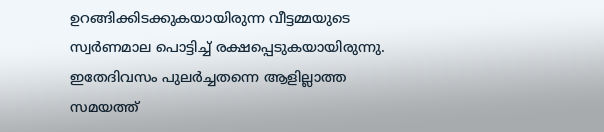ഉറങ്ങിക്കിടക്കുകയായിരുന്ന വീട്ടമ്മയുടെ സ്വർണമാല പൊട്ടിച്ച് രക്ഷപ്പെടുകയായിരുന്നു. ഇതേദിവസം പുലർച്ചതന്നെ ആളില്ലാത്ത സമയത്ത്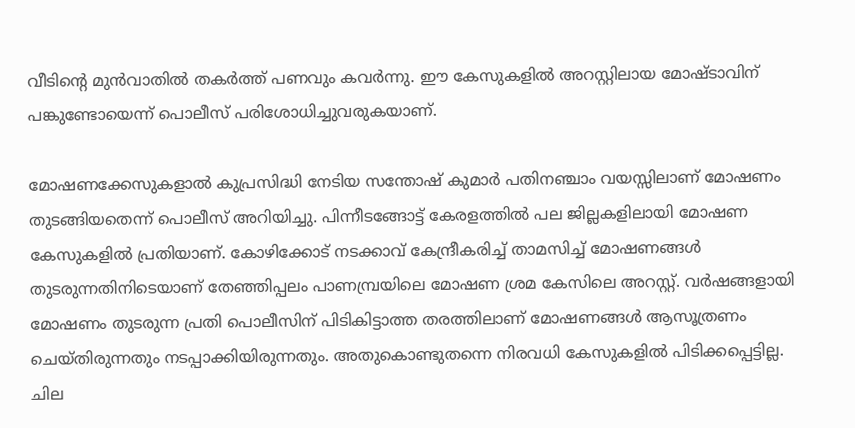വീടിന്റെ മുൻവാതിൽ തകർത്ത് പണവും കവർന്നു. ഈ കേസുകളിൽ അറസ്റ്റിലായ മോഷ്ടാവിന് പങ്കുണ്ടോയെന്ന് പൊലീസ് പരിശോധിച്ചുവരുകയാണ്.

മോഷണക്കേസുകളാല്‍ കുപ്രസിദ്ധി നേടിയ സന്തോഷ്‌ കുമാർ പതിനഞ്ചാം വയസ്സിലാണ് മോഷണം തുടങ്ങിയതെന്ന് പൊലീസ് അറിയിച്ചു. പിന്നീടങ്ങോട്ട് കേരളത്തിൽ പല ജില്ലകളിലായി മോഷണ കേസുകളിൽ പ്രതിയാണ്. കോഴിക്കോട് നടക്കാവ് കേന്ദ്രീകരിച്ച് താമസിച്ച് മോഷണങ്ങൾ തുടരുന്നതിനിടെയാണ് തേഞ്ഞിപ്പലം പാണമ്പ്രയിലെ മോഷണ ശ്രമ കേസിലെ അറസ്റ്റ്. വര്‍ഷങ്ങളായി മോഷണം തുടരുന്ന പ്രതി പൊലീസിന് പിടികിട്ടാത്ത തരത്തിലാണ് മോഷണങ്ങൾ ആസൂത്രണം ചെയ്തിരുന്നതും നടപ്പാക്കിയിരുന്നതും. അതുകൊണ്ടുതന്നെ നിരവധി കേസുകളില്‍ പിടിക്കപ്പെട്ടില്ല. ചില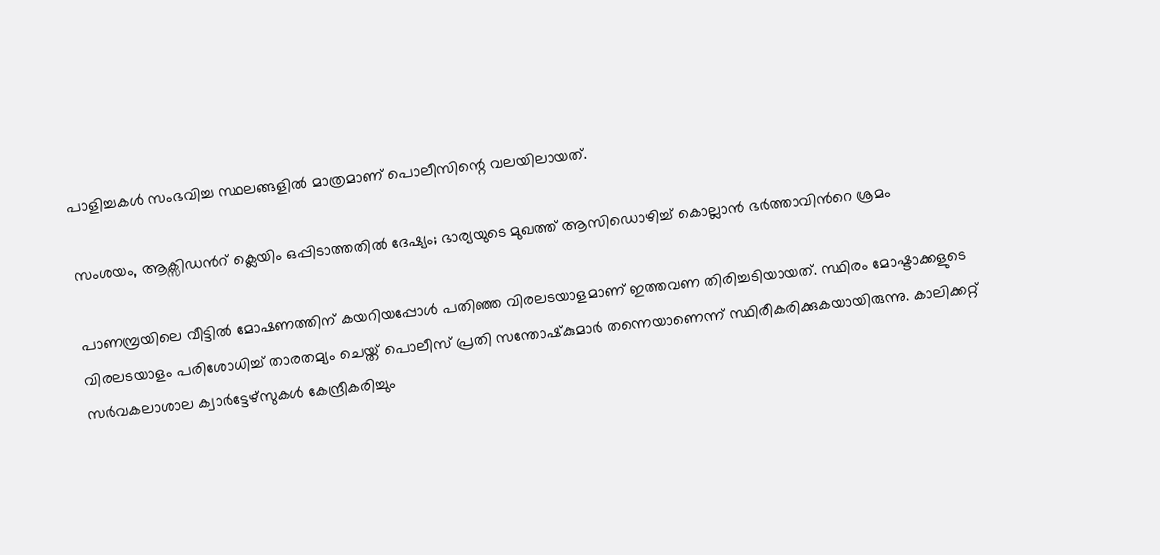പാളിച്ചകൾ സംഭവിച്ച സ്ഥലങ്ങളിൽ മാത്രമാണ് പൊലീസിന്റെ വലയിലായത്.

സംശയം, ആക്സിഡന്‍റ് ക്ലെയിം ഒപ്പിടാത്തതിൽ ദേഷ്യം; ഭാര്യയുടെ മുഖത്ത് ആസിഡൊഴിച്ച് കൊല്ലാൻ ഭർത്താവിന്‍റെ ശ്രമം

പാണമ്പ്രയിലെ വീട്ടിൽ മോഷണത്തിന് കയറിയപ്പോൾ പതിഞ്ഞ വിരലടയാളമാണ് ഇത്തവണ തിരിച്ചടിയായത്. സ്ഥിരം മോഷ്ടാക്കളുടെ വിരലടയാളം പരിശോധിച്ച് താരതമ്യം ചെയ്ത് പൊലീസ് പ്രതി സന്തോഷ്‌കുമാർ തന്നെയാണെന്ന് സ്ഥിരീകരിക്കുകയായിരുന്നു. കാലിക്കറ്റ് സർവകലാശാല ക്വാർട്ടേഴ്സുകൾ കേന്ദ്രീകരിച്ചും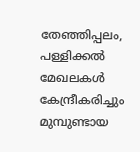തേഞ്ഞിപ്പലം, പള്ളിക്കൽ മേഖലകൾ കേന്ദ്രീകരിച്ചും മുമ്പുണ്ടായ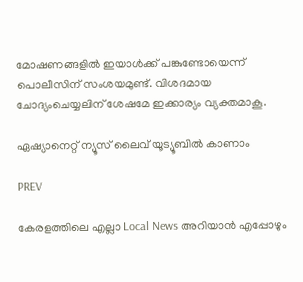മോഷണങ്ങളിൽ ഇയാൾക്ക് പങ്കുണ്ടോയെന്ന് പൊലീസിന് സംശയമുണ്ട്. വിശദമായ ചോദ്യംചെയ്യലിന് ശേഷമേ ഇക്കാര്യം വ്യക്തമാകൂ.

ഏഷ്യാനെറ്റ് ന്യൂസ് ലൈവ് യൂട്യൂബിൽ കാണാം

PREV

കേരളത്തിലെ എല്ലാ Local News അറിയാൻ എപ്പോഴും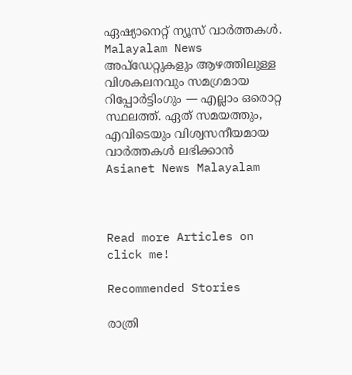ഏഷ്യാനെറ്റ് ന്യൂസ് വാർത്തകൾ. Malayalam News  അപ്‌ഡേറ്റുകളും ആഴത്തിലുള്ള വിശകലനവും സമഗ്രമായ റിപ്പോർട്ടിംഗും — എല്ലാം ഒരൊറ്റ സ്ഥലത്ത്. ഏത് സമയത്തും, എവിടെയും വിശ്വസനീയമായ വാർത്തകൾ ലഭിക്കാൻ Asianet News Malayalam



Read more Articles on
click me!

Recommended Stories

രാത്രി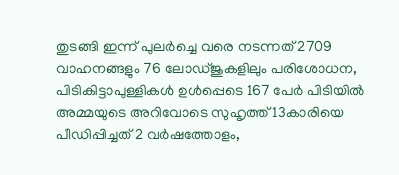തുടങ്ങി ഇന്ന് പുലര്‍ച്ചെ വരെ നടന്നത് 2709 വാഹനങ്ങളും 76 ലോഡ്ജുകളിലും പരിശോധന, പിടികിട്ടാപുള്ളികൾ ഉൾപ്പെടെ 167 പേര്‍ പിടിയിൽ
അമ്മയുടെ അറിവോടെ സുഹൃത്ത് 13കാരിയെ പീഡിപ്പിച്ചത് 2 വര്‍ഷത്തോളം,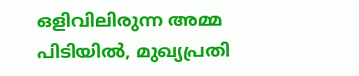ഒളിവിലിരുന്ന അമ്മ പിടിയിൽ, മുഖ്യപ്രതി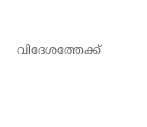വിദേശത്തേക്ക്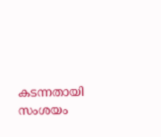കടന്നതായി സംശയം